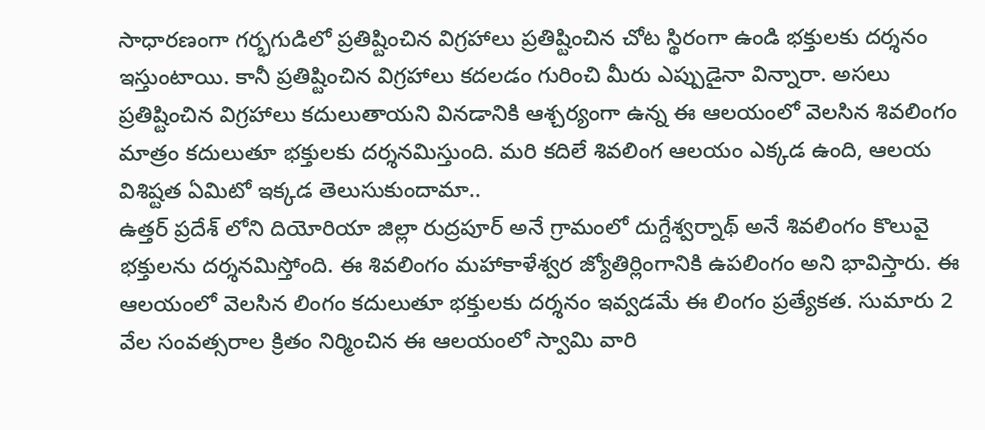సాధారణంగా గర్భగుడిలో ప్రతిష్టించిన విగ్రహాలు ప్రతిష్టించిన చోట స్థిరంగా ఉండి భక్తులకు దర్శనం ఇస్తుంటాయి. కానీ ప్రతిష్టించిన విగ్రహాలు కదలడం గురించి మీరు ఎప్పుడైనా విన్నారా. అసలు ప్రతిష్టించిన విగ్రహాలు కదులుతాయని వినడానికి ఆశ్చర్యంగా ఉన్న ఈ ఆలయంలో వెలసిన శివలింగం మాత్రం కదులుతూ భక్తులకు దర్శనమిస్తుంది. మరి కదిలే శివలింగ ఆలయం ఎక్కడ ఉంది, ఆలయ విశిష్టత ఏమిటో ఇక్కడ తెలుసుకుందామా..
ఉత్తర్ ప్రదేశ్ లోని దియోరియా జిల్లా రుద్రపూర్ అనే గ్రామంలో దుగ్దేశ్వర్నాథ్ అనే శివలింగం కొలువై భక్తులను దర్శనమిస్తోంది. ఈ శివలింగం మహాకాళేశ్వర జ్యోతిర్లింగానికి ఉపలింగం అని భావిస్తారు. ఈ ఆలయంలో వెలసిన లింగం కదులుతూ భక్తులకు దర్శనం ఇవ్వడమే ఈ లింగం ప్రత్యేకత. సుమారు 2 వేల సంవత్సరాల క్రితం నిర్మించిన ఈ ఆలయంలో స్వామి వారి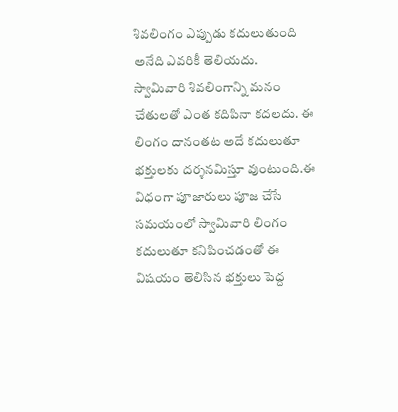శివలింగం ఎప్పుడు కదులుతుంది అనేది ఎవరికీ తెలియదు.
స్వామివారి శివలింగాన్ని మనం చేతులతో ఎంత కదిపినా కదలదు. ఈ లింగం దానంతట అదే కదులుతూ భక్తులకు దర్శనమిస్తూ వుంటుంది.ఈ విధంగా పూజారులు పూజ చేసే సమయంలో స్వామివారి లింగం కదులుతూ కనిపించడంతో ఈ విషయం తెలిసిన భక్తులు పెద్ద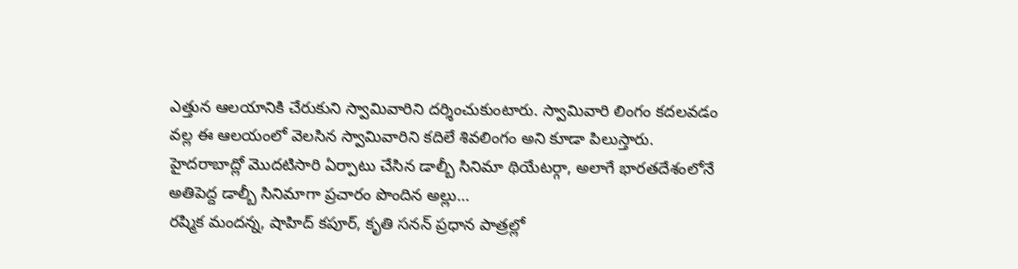ఎత్తున ఆలయానికి చేరుకుని స్వామివారిని దర్శించుకుంటారు. స్వామివారి లింగం కదలవడం వల్ల ఈ ఆలయంలో వెలసిన స్వామివారిని కదిలే శివలింగం అని కూడా పిలుస్తారు.
హైదరాబాద్లో మొదటిసారి ఏర్పాటు చేసిన డాల్బీ సినిమా థియేటర్గా, అలాగే భారతదేశంలోనే అతిపెద్ద డాల్బీ సినిమాగా ప్రచారం పొందిన అల్లు…
రష్మిక మందన్న, షాహిద్ కపూర్, కృతి సనన్ ప్రధాన పాత్రల్లో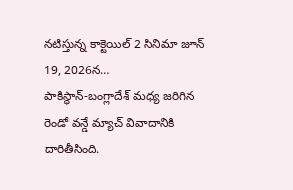నటిస్తున్న కాక్టెయిల్ 2 సినిమా జూన్ 19, 2026న…
పాకిస్థాన్-బంగ్లాదేశ్ మధ్య జరిగిన రెండో వన్డే మ్యాచ్ వివాదానికి దారితీసింది.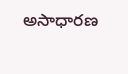అసాధారణ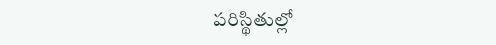పరిస్థితుల్లో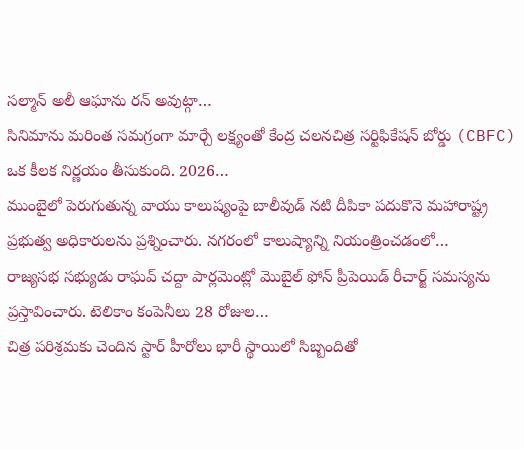సల్మాన్ అలీ ఆఘాను రన్ అవుట్గా…
సినిమాను మరింత సమగ్రంగా మార్చే లక్ష్యంతో కేంద్ర చలనచిత్ర సర్టిఫికేషన్ బోర్డు (CBFC) ఒక కీలక నిర్ణయం తీసుకుంది. 2026…
ముంబైలో పెరుగుతున్న వాయు కాలుష్యంపై బాలీవుడ్ నటి దీపికా పదుకొనె మహారాష్ట్ర ప్రభుత్వ అధికారులను ప్రశ్నించారు. నగరంలో కాలుష్యాన్ని నియంత్రించడంలో…
రాజ్యసభ సభ్యుడు రాఘవ్ చద్దా పార్లమెంట్లో మొబైల్ ఫోన్ ప్రీపెయిడ్ రీచార్జ్ సమస్యను ప్రస్తావించారు. టెలికాం కంపెనీలు 28 రోజుల…
చిత్ర పరిశ్రమకు చెందిన స్టార్ హీరోలు భారీ స్థాయిలో సిబ్బందితో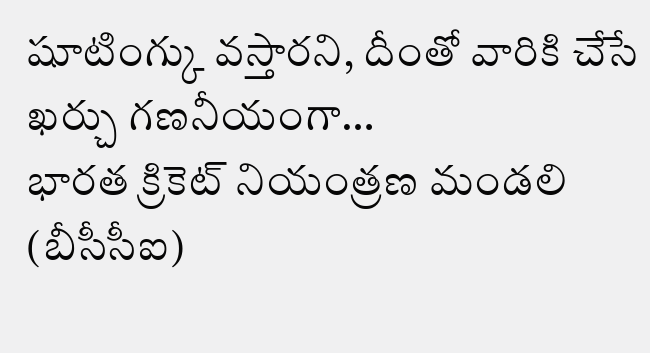షూటింగ్కు వస్తారని, దీంతో వారికి చేసే ఖర్చు గణనీయంగా…
భారత క్రికెట్ నియంత్రణ మండలి (బీసీసీఐ)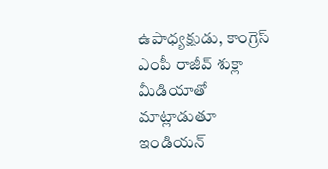ఉపాధ్యక్షుడు, కాంగ్రెస్ ఎంపీ రాజీవ్ శుక్లా మీడియాతో మాట్లాడుతూ ఇండియన్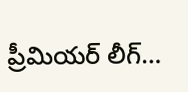ప్రీమియర్ లీగ్…